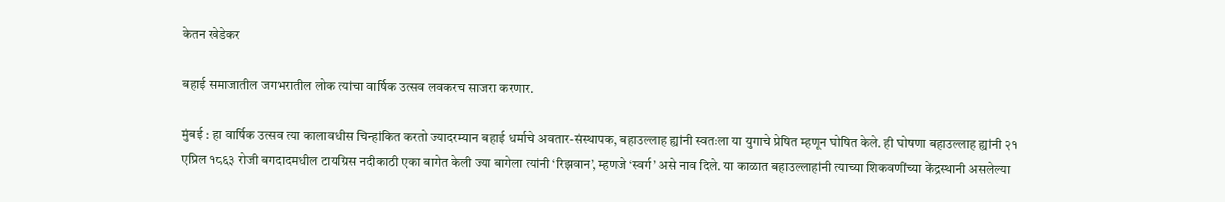केतन खेडेकर

बहाई समाजातील जगभरातील लोक त्यांचा वार्षिक उत्सव लवकरच साजरा करणार.

मुंबई : हा वार्षिक उत्सव त्या कालावधीस चिन्हांकित करतो ज्यादरम्यान बहाई धर्माचे अवतार-संस्थापक, बहाउल्लाह ह्यांनी स्वतःला या युगाचे प्रेषित म्हणून घोषित केले. ही घोषणा बहाउल्लाह ह्यांनी २१ एप्रिल १८६३ रोजी बगदादमधील टायग्रिस नदीकाठी एका बागेत केली ज्या बागेला त्यांनी ‘रिझवान’, म्हणजे ‘स्वर्ग’ असे नाव दिले. या काळात बहाउल्लाहांनी त्याच्या शिकवणींच्या केंद्रस्थानी असलेल्या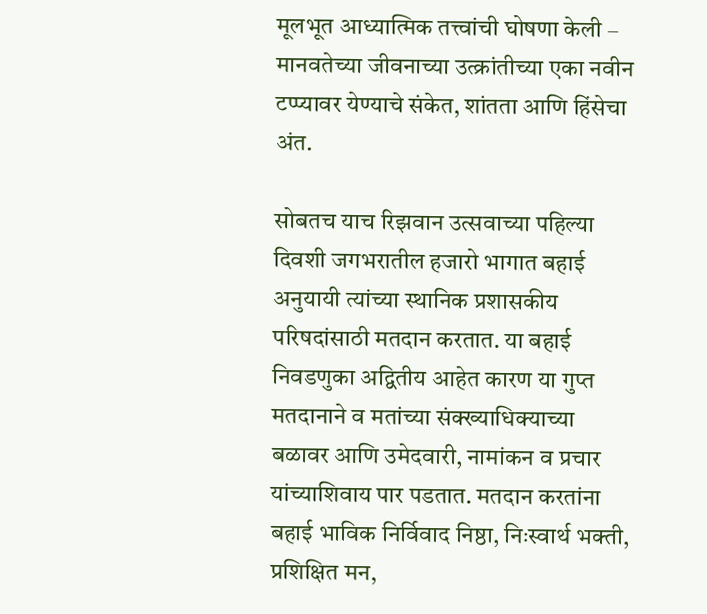मूलभूत आध्यात्मिक तत्त्वांची घोषणा केली – मानवतेच्या जीवनाच्या उत्क्रांतीच्या एका नवीन टप्प्यावर येण्याचे संकेत, शांतता आणि हिंसेचा अंत.

सोबतच याच रिझवान उत्सवाच्या पहिल्या दिवशी जगभरातील हजारो भागात बहाई अनुयायी त्यांच्या स्थानिक प्रशासकीय परिषदांसाठी मतदान करतात. या बहाई निवडणुका अद्वितीय आहेत कारण या गुप्त मतदानाने व मतांच्या संक्ख्याधिक्याच्या बळावर आणि उमेदवारी, नामांकन व प्रचार यांच्याशिवाय पार पडतात. मतदान करतांना बहाई भाविक निर्विवाद निष्ठा, निःस्वार्थ भक्ती, प्रशिक्षित मन,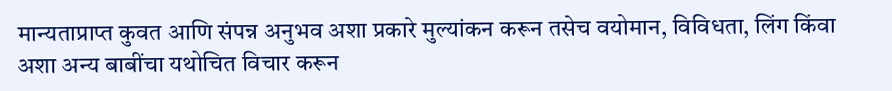मान्यताप्राप्त कुवत आणि संपन्न अनुभव अशा प्रकारे मुल्यांकन करून तसेच वयोमान, विविधता, लिंग किंवा अशा अन्य बाबींचा यथोचित विचार करून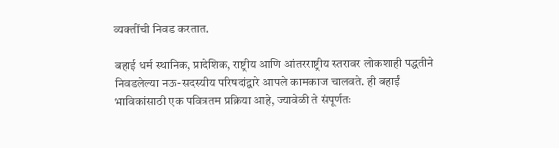व्यक्तींची निवड करतात.

बहाई धर्म स्थानिक, प्रादेशिक, राष्ट्रीय आणि आंतरराष्ट्रीय स्तरावर लोकशाही पद्धतीने निवडलेल्या नऊ-सदस्यीय परिषदांद्वारे आपले कामकाज चालवते. ही बहाईं भाविकांसाठी एक पवित्रतम प्रक्रिया आहे, ज्यावेळी ते संपूर्णतः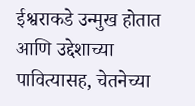ईश्वराकडे उन्मुख होतात आणि उद्देशाच्या पावित्यासह, चेतनेच्या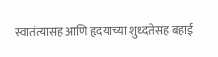स्वातंत्यासह आणि हृदयाच्या शुध्दतेसह बहाई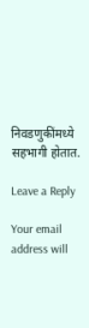निवडणुकींमध्ये सहभागी होतात.

Leave a Reply

Your email address will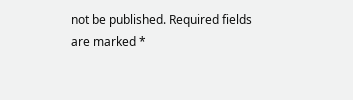not be published. Required fields are marked *